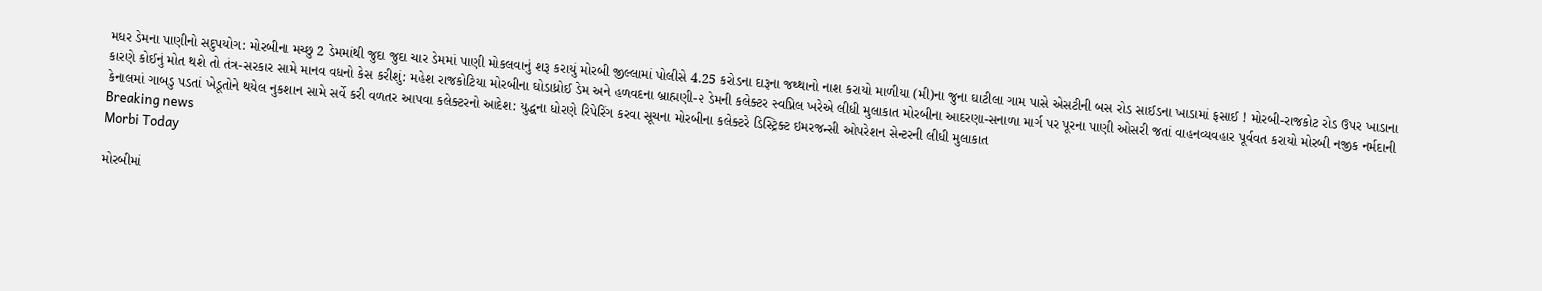મધર ડેમના પાણીનો સદુપયોગ: મોરબીના મચ્છુ 2 ડેમમાંથી જુદા જુદા ચાર ડેમમાં પાણી મોકલવાનું શરૂ કરાયું મોરબી જીલ્લામાં પોલીસે 4.25 કરોડના દારૂના જથ્થાનો નાશ કરાયો માળીયા (મી)ના જુના ઘાટીલા ગામ પાસે એસટીની બસ રોડ સાઈડના ખાડામાં ફસાઈ ! મોરબી-રાજકોટ રોડ ઉપર ખાડાના કારણે કોઈનું મોત થશે તો તંત્ર-સરકાર સામે માનવ વધનો કેસ કરીશું: મહેશ રાજકોટિયા મોરબીના ઘોડાધ્રોઈ ડેમ અને હળવદના બ્રાહ્મણી-૨ ડેમની કલેક્ટર સ્વપ્નિલ ખરેએ લીધી મુલાકાત મોરબીના આદરણા-સનાળા માર્ગ પર પૂરના પાણી ઓસરી જતાં વાહનવ્યવહાર પૂર્વવત કરાયો મોરબી નજીક નર્મદાની કેનાલમાં ગાબડુ પડતાં ખેડૂતોને થયેલ નુકશાન સામે સર્વે કરી વળતર આપવા કલેક્ટરનો આદેશ: યુદ્ધના ધોરણે રિપેરિંગ કરવા સૂચના મોરબીના કલેક્ટરે ડિસ્ટ્રિક્ટ ઇમરજન્સી ઓપરેશન સેન્ટરની લીધી મુલાકાત
Breaking news
Morbi Today

મોરબીમાં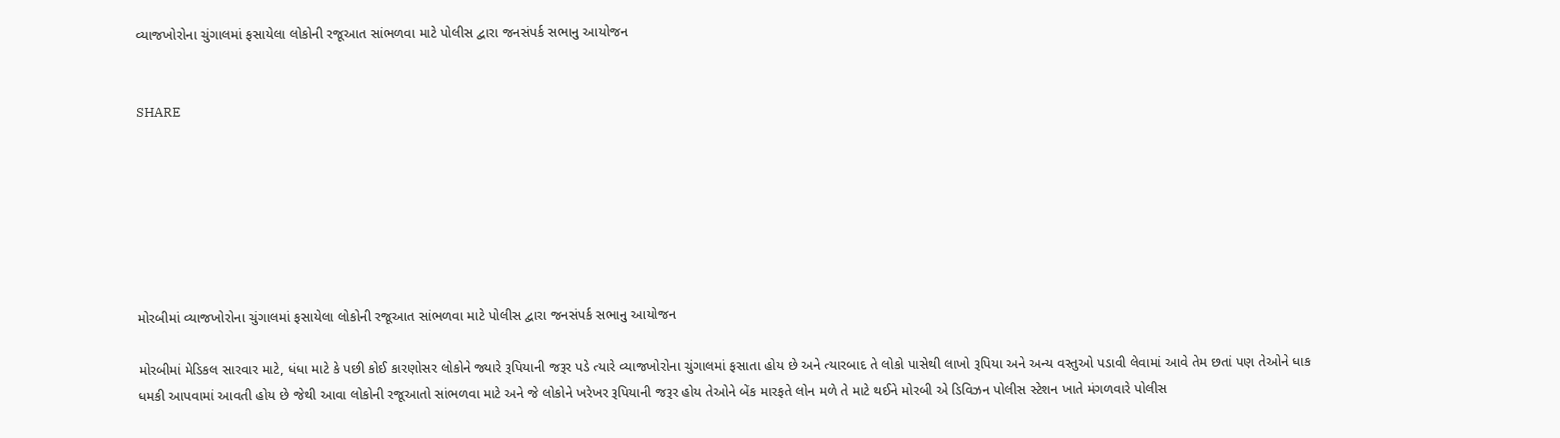વ્યાજખોરોના ચુંગાલમાં ફસાયેલા લોકોની રજૂઆત સાંભળવા માટે પોલીસ દ્વારા જનસંપર્ક સભાનુ આયોજન


SHARE







મોરબીમાં વ્યાજખોરોના ચુંગાલમાં ફસાયેલા લોકોની રજૂઆત સાંભળવા માટે પોલીસ દ્વારા જનસંપર્ક સભાનુ આયોજન

મોરબીમાં મેડિકલ સારવાર માટે, ધંધા માટે કે પછી કોઈ કારણોસર લોકોને જ્યારે રૂપિયાની જરૂર પડે ત્યારે વ્યાજખોરોના ચુંગાલમાં ફસાતા હોય છે અને ત્યારબાદ તે લોકો પાસેથી લાખો રૂપિયા અને અન્ય વસ્તુઓ પડાવી લેવામાં આવે તેમ છતાં પણ તેઓને ધાક ધમકી આપવામાં આવતી હોય છે જેથી આવા લોકોની રજૂઆતો સાંભળવા માટે અને જે લોકોને ખરેખર રૂપિયાની જરૂર હોય તેઓને બેંક મારફતે લોન મળે તે માટે થઈને મોરબી એ ડિવિઝન પોલીસ સ્ટેશન ખાતે મંગળવારે પોલીસ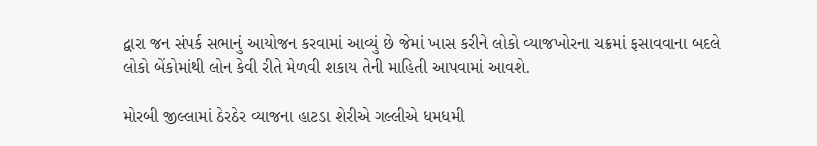દ્વારા જન સંપર્ક સભાનું આયોજન કરવામાં આવ્યું છે જેમાં ખાસ કરીને લોકો વ્યાજખોરના ચક્રમાં ફસાવવાના બદલે લોકો બેંકોમાંથી લોન કેવી રીતે મેળવી શકાય તેની માહિતી આપવામાં આવશે.

મોરબી જીલ્લામાં ઠેરઠેર વ્યાજના હાટડા શેરીએ ગલ્લીએ ધમધમી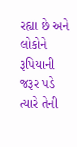રહ્યા છે અને લોકોને રૂપિયાની જરૂર પડે ત્યારે તેની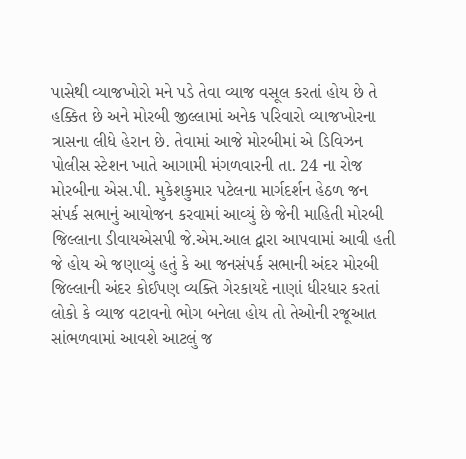પાસેથી વ્યાજખોરો મને પડે તેવા વ્યાજ વસૂલ કરતાં હોય છે તે હક્કિત છે અને મોરબી જીલ્લામાં અનેક પરિવારો વ્યાજખોરના ત્રાસના લીધે હેરાન છે. તેવામાં આજે મોરબીમાં એ ડિવિઝન પોલીસ સ્ટેશન ખાતે આગામી મંગળવારની તા. 24 ના રોજ મોરબીના એસ.પી. મુકેશકુમાર પટેલના માર્ગદર્શન હેઠળ જન સંપર્ક સભાનું આયોજન કરવામાં આવ્યું છે જેની માહિતી મોરબી જિલ્લાના ડીવાયએસપી જે.એમ.આલ દ્વારા આપવામાં આવી હતી જે હોય એ જણાવ્યું હતું કે આ જનસંપર્ક સભાની અંદર મોરબી જિલ્લાની અંદર કોઈપણ વ્યક્તિ ગેરકાયદે નાણાં ધીરધાર કરતાં લોકો કે વ્યાજ વટાવનો ભોગ બનેલા હોય તો તેઓની રજૂઆત સાંભળવામાં આવશે આટલું જ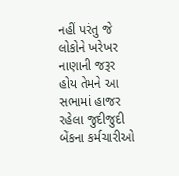નહીં પરંતુ જે લોકોને ખરેખર નાણાની જરૂર હોય તેમને આ સભામાં હાજર રહેલા જુદીજુદી બેંકના કર્મચારીઓ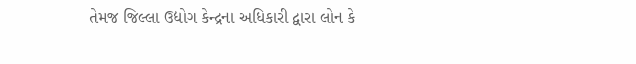તેમજ જિલ્લા ઉદ્યોગ કેન્દ્રના અધિકારી દ્વારા લોન કે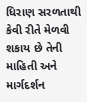ધિરાણ સરળતાથી કેવી રીતે મેળવી શકાય છે તેની માહિતી અને માર્ગદર્શન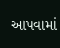આપવામાં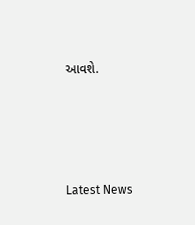આવશે.






Latest News